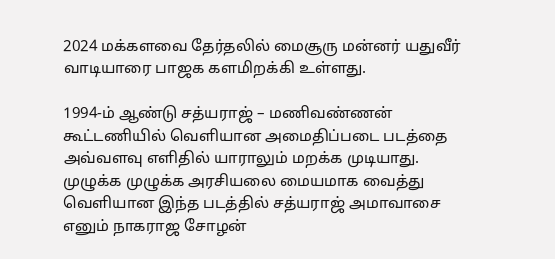2024 மக்களவை தேர்தலில் மைசூரு மன்னர் யதுவீர் வாடியாரை பாஜக களமிறக்கி உள்ளது.

1994-ம் ஆண்டு சத்யராஜ் – மணிவண்ணன் கூட்டணியில் வெளியான அமைதிப்படை படத்தை அவ்வளவு எளிதில் யாராலும் மறக்க முடியாது. முழுக்க முழுக்க அரசியலை மையமாக வைத்து வெளியான இந்த படத்தில் சத்யராஜ் அமாவாசை எனும் நாகராஜ சோழன்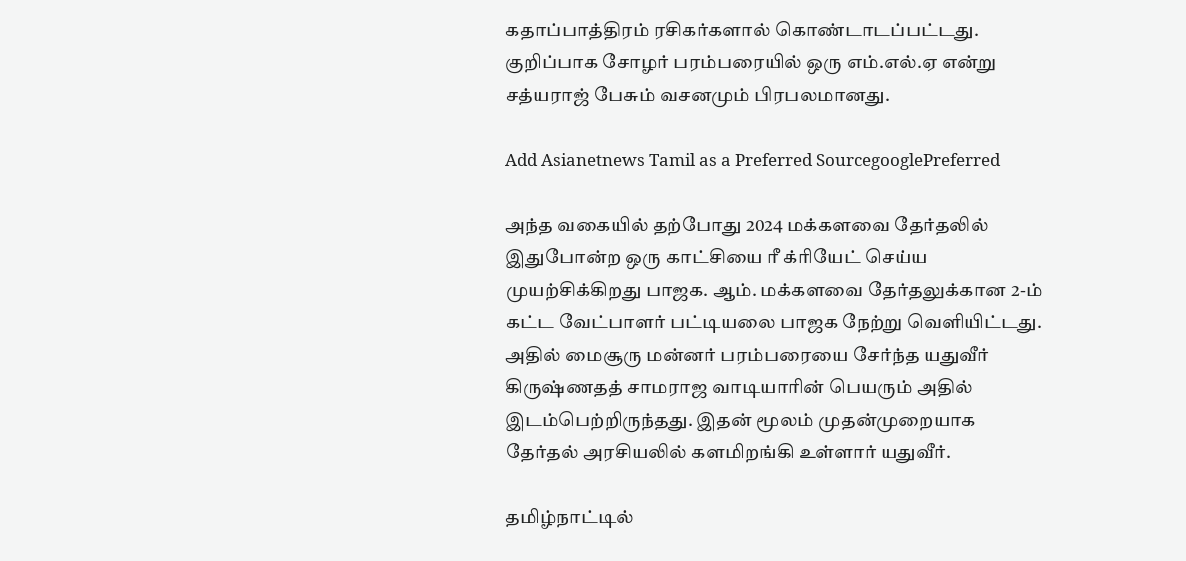கதாப்பாத்திரம் ரசிகர்களால் கொண்டாடப்பட்டது. குறிப்பாக சோழர் பரம்பரையில் ஒரு எம்.எல்.ஏ என்று சத்யராஜ் பேசும் வசனமும் பிரபலமானது.

Add Asianetnews Tamil as a Preferred SourcegooglePreferred

அந்த வகையில் தற்போது 2024 மக்களவை தேர்தலில் இதுபோன்ற ஒரு காட்சியை ரீ க்ரியேட் செய்ய முயற்சிக்கிறது பாஜக. ஆம். மக்களவை தேர்தலுக்கான 2-ம் கட்ட வேட்பாளர் பட்டியலை பாஜக நேற்று வெளியிட்டது. அதில் மைசூரு மன்னர் பரம்பரையை சேர்ந்த யதுவீர் கிருஷ்ணதத் சாமராஜ வாடியாரின் பெயரும் அதில் இடம்பெற்றிருந்தது. இதன் மூலம் முதன்முறையாக தேர்தல் அரசியலில் களமிறங்கி உள்ளார் யதுவீர்.

தமிழ்நாட்டில்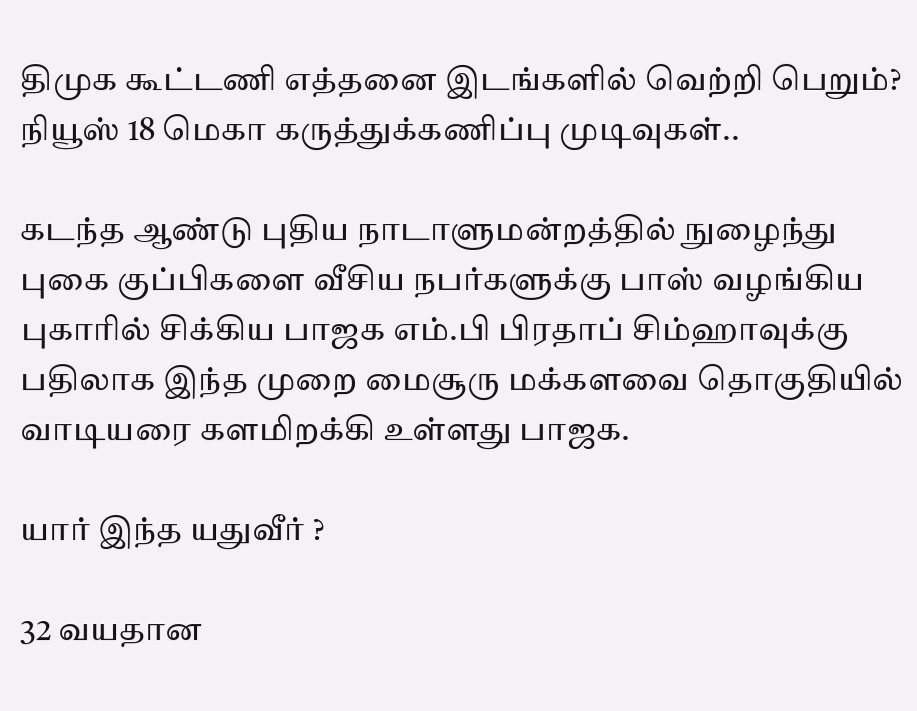திமுக கூட்டணி எத்தனை இடங்களில் வெற்றி பெறும்? நியூஸ் 18 மெகா கருத்துக்கணிப்பு முடிவுகள்..

கடந்த ஆண்டு புதிய நாடாளுமன்றத்தில் நுழைந்து புகை குப்பிகளை வீசிய நபர்களுக்கு பாஸ் வழங்கிய புகாரில் சிக்கிய பாஜக எம்.பி பிரதாப் சிம்ஹாவுக்கு பதிலாக இந்த முறை மைசூரு மக்களவை தொகுதியில் வாடியரை களமிறக்கி உள்ளது பாஜக.

யார் இந்த யதுவீர் ?

32 வயதான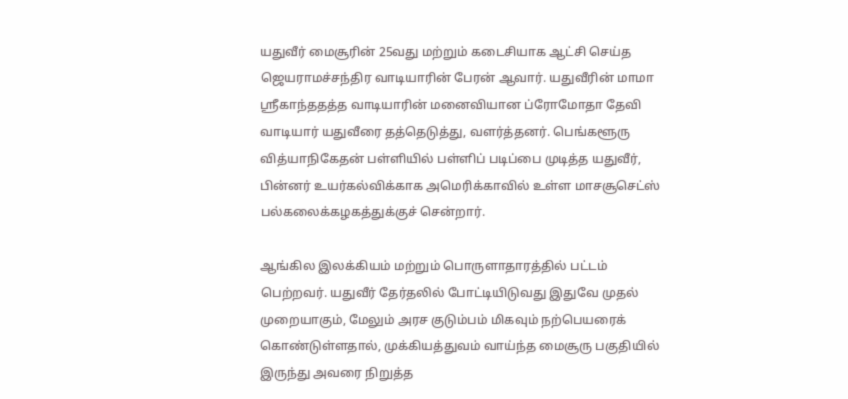யதுவீர் மைசூரின் 25வது மற்றும் கடைசியாக ஆட்சி செய்த ஜெயராமச்சந்திர வாடியாரின் பேரன் ஆவார். யதுவீரின் மாமா ஸ்ரீகாந்ததத்த வாடியாரின் மனைவியான ப்ரோமோதா தேவி வாடியார் யதுவீரை தத்தெடுத்து, வளர்த்தனர். பெங்களூரு வித்யாநிகேதன் பள்ளியில் பள்ளிப் படிப்பை முடித்த யதுவீர், பின்னர் உயர்கல்விக்காக அமெரிக்காவில் உள்ள மாசசூசெட்ஸ் பல்கலைக்கழகத்துக்குச் சென்றார்.

ஆங்கில இலக்கியம் மற்றும் பொருளாதாரத்தில் பட்டம் பெற்றவர். யதுவீர் தேர்தலில் போட்டியிடுவது இதுவே முதல் முறையாகும், மேலும் அரச குடும்பம் மிகவும் நற்பெயரைக் கொண்டுள்ளதால், முக்கியத்துவம் வாய்ந்த மைசூரு பகுதியில் இருந்து அவரை நிறுத்த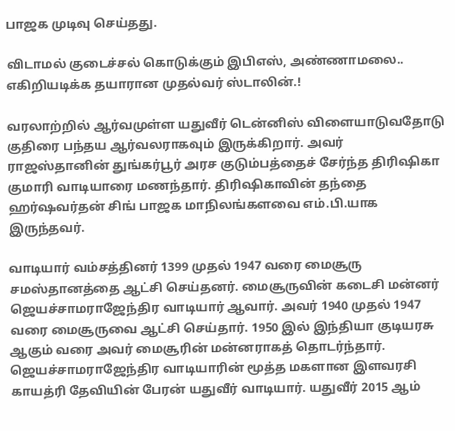பாஜக முடிவு செய்தது.

விடாமல் குடைச்சல் கொடுக்கும் இபிஎஸ், அண்ணாமலை.. எகிறியடிக்க தயாரான முதல்வர் ஸ்டாலின்.!

வரலாற்றில் ஆர்வமுள்ள யதுவீர் டென்னிஸ் விளையாடுவதோடு குதிரை பந்தய ஆர்வலராகவும் இருக்கிறார். அவர் ராஜஸ்தானின் துங்கர்பூர் அரச குடும்பத்தைச் சேர்ந்த திரிஷிகா குமாரி வாடியாரை மணந்தார். திரிஷிகாவின் தந்தை ஹர்ஷவர்தன் சிங் பாஜக மாநிலங்களவை எம்.பி.யாக இருந்தவர்.

வாடியார் வம்சத்தினர் 1399 முதல் 1947 வரை மைசூரு சமஸ்தானத்தை ஆட்சி செய்தனர். மைசூருவின் கடைசி மன்னர் ஜெயச்சாமராஜேந்திர வாடியார் ஆவார். அவர் 1940 முதல் 1947 வரை மைசூருவை ஆட்சி செய்தார். 1950 இல் இந்தியா குடியரசு ஆகும் வரை அவர் மைசூரின் மன்னராகத் தொடர்ந்தார். ஜெயச்சாமராஜேந்திர வாடியாரின் மூத்த மகளான இளவரசி காயத்ரி தேவியின் பேரன் யதுவீர் வாடியார். யதுவீர் 2015 ஆம்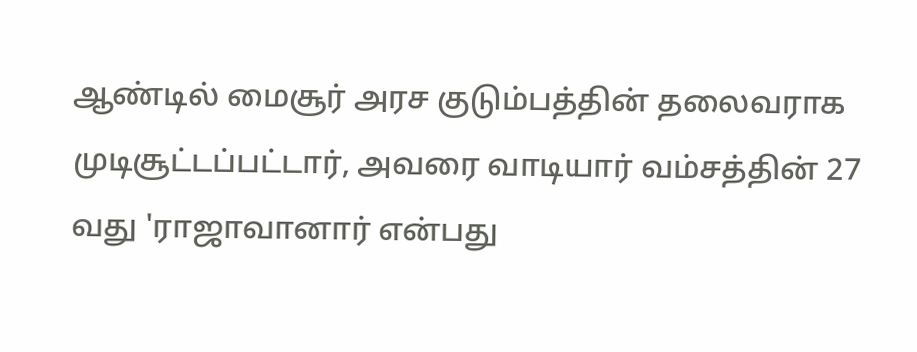ஆண்டில் மைசூர் அரச குடும்பத்தின் தலைவராக முடிசூட்டப்பட்டார், அவரை வாடியார் வம்சத்தின் 27 வது 'ராஜாவானார் என்பது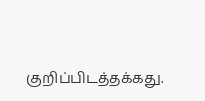குறிப்பிடத்தக்கது.